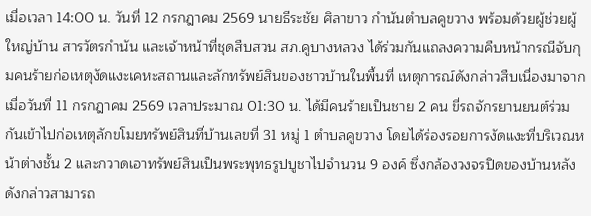เมื่อเวลา 14:00 น. วันที่ 12 กรกฎาคม 2569 นายธีระชัย ศิลาขาว กำนันตำบลคูขวาง พร้อมด้วยผู้ช่วยผู้ใหญ่บ้าน สารวัตรกำนัน และเจ้าหน้าที่ชุดสืบสวน สภ.คูบางหลวง ได้ร่วมกันแถลงความคืบหน้ากรณีจับกุมคนร้ายก่อเหตุงัดแงะเคหะสถานและลักทรัพย์สินของชาวบ้านในพื้นที่ เหตุการณ์ดังกล่าวสืบเนื่องมาจากเมื่อวันที่ 11 กรกฎาคม 2569 เวลาประมาณ 01:30 น. ได้มีคนร้ายเป็นชาย 2 คน ขี่รถจักรยานยนต์ร่วมกันเข้าไปก่อเหตุลักขโมยทรัพย์สินที่บ้านเลขที่ 31 หมู่ 1 ตำบลคูขวาง โดยได้ร่องรอยการงัดแงะที่บริเวณหน้าต่างชั้น 2 และกวาดเอาทรัพย์สินเป็นพระพุทธรูปบูชาไปจำนวน 9 องค์ ซึ่งกล้องวงจรปิดของบ้านหลังดังกล่าวสามารถ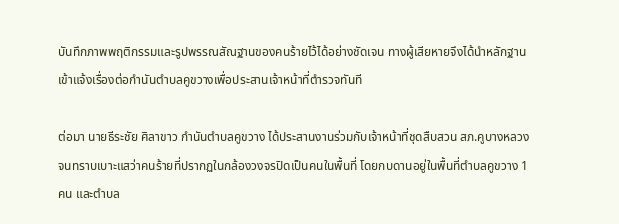บันทึกภาพพฤติกรรมและรูปพรรณสัณฐานของคนร้ายไว้ได้อย่างชัดเจน ทางผู้เสียหายจึงได้นำหลักฐานเข้าแจ้งเรื่องต่อกำนันตำบลคูขวางเพื่อประสานเจ้าหน้าที่ตำรวจทันที

ต่อมา นายธีระชัย ศิลาขาว กำนันตำบลคูขวาง ได้ประสานงานร่วมกับเจ้าหน้าที่ชุดสืบสวน สภ.คูบางหลวง จนทราบเบาะแสว่าคนร้ายที่ปรากฏในกล้องวงจรปิดเป็นคนในพื้นที่ โดยกบดานอยู่ในพื้นที่ตำบลคูขวาง 1 คน และตำบล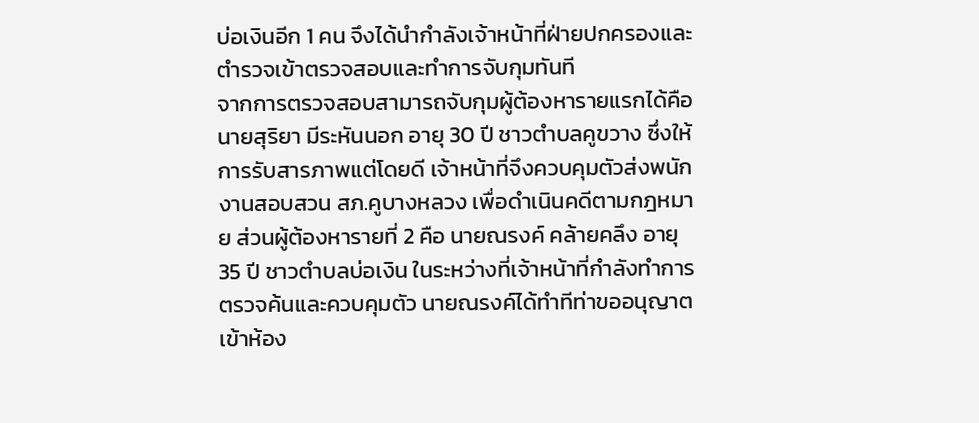บ่อเงินอีก 1 คน จึงได้นำกำลังเจ้าหน้าที่ฝ่ายปกครองและตำรวจเข้าตรวจสอบและทำการจับกุมทันที
จากการตรวจสอบสามารถจับกุมผู้ต้องหารายแรกได้คือ นายสุริยา มีระหันนอก อายุ 30 ปี ชาวตำบลคูขวาง ซึ่งให้การรับสารภาพแต่โดยดี เจ้าหน้าที่จึงควบคุมตัวส่งพนักงานสอบสวน สภ.คูบางหลวง เพื่อดำเนินคดีตามกฎหมาย ส่วนผู้ต้องหารายที่ 2 คือ นายณรงค์ คล้ายคลึง อายุ 35 ปี ชาวตำบลบ่อเงิน ในระหว่างที่เจ้าหน้าที่กำลังทำการตรวจค้นและควบคุมตัว นายณรงค์ได้ทำทีท่าขออนุญาตเข้าห้อง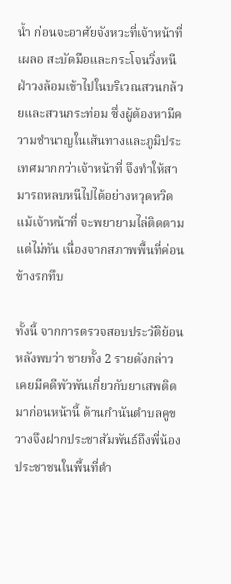น้ำ ก่อนจะอาศัยจังหวะที่เจ้าหน้าที่เผลอ สะบัดมือและกระโจนวิ่งหนีฝ่าวงล้อมเข้าไปในบริเวณสวนกล้วยและสวนกระท่อม ซึ่งผู้ต้องหามีความชำนาญในเส้นทางและภูมิประเทศมากกว่าเจ้าหน้าที่ จึงทำให้สามารถหลบหนีไปได้อย่างหวุดหวิด แม้เจ้าหน้าที่ จะพยายามไล่ติดตามแต่ไม่ทัน เนื่องจากสภาพพื้นที่ค่อนข้างรกทึบ

ทั้งนี้ จากการตรวจสอบประวัติย้อนหลังพบว่า ชายทั้ง 2 รายดังกล่าวเคยมีคดีพัวพันเกี่ยวกับยาเสพติดมาก่อนหน้านี้ ด้านกำนันตำบลคูขวางจึงฝากประชาสัมพันธ์ถึงพี่น้องประชาชนในพื้นที่ตำ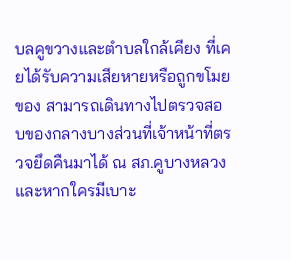บลคูขวางและตำบลใกล้เคียง ที่เคยได้รับความเสียหายหรือถูกขโมยของ สามารถเดินทางไปตรวจสอบของกลางบางส่วนที่เจ้าหน้าที่ตรวจยึดคืนมาได้ ณ สภ.คูบางหลวง และหากใครมีเบาะ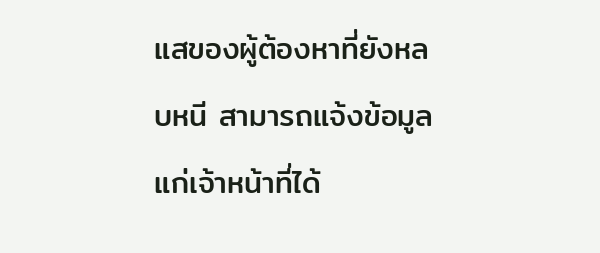แสของผู้ต้องหาที่ยังหลบหนี สามารถแจ้งข้อมูลแก่เจ้าหน้าที่ได้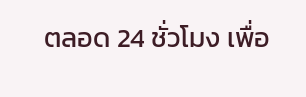ตลอด 24 ชั่วโมง เพื่อ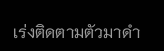เร่งติดตามตัวมาดำ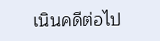เนินคดีต่อไป